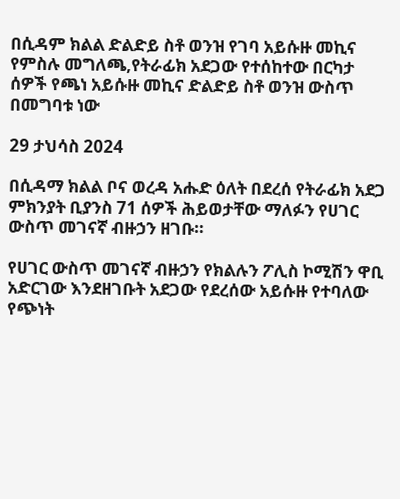በሲዳም ክልል ድልድይ ስቶ ወንዝ የገባ አይሱዙ መኪና
የምስሉ መግለጫ,የትራፊክ አደጋው የተሰከተው በርካታ ሰዎች የጫነ አይሱዙ መኪና ድልድይ ስቶ ወንዝ ውስጥ በመግባቱ ነው

29 ታህሳስ 2024

በሲዳማ ክልል ቦና ወረዳ አሑድ ዕለት በደረሰ የትራፊክ አደጋ ምክንያት ቢያንስ 71 ሰዎች ሕይወታቸው ማለፉን የሀገር ውስጥ መገናኛ ብዙኃን ዘገቡ።

የሀገር ውስጥ መገናኛ ብዙኃን የክልሉን ፖሊስ ኮሚሽን ዋቢ አድርገው እንደዘገቡት አደጋው የደረሰው አይሱዙ የተባለው የጭነት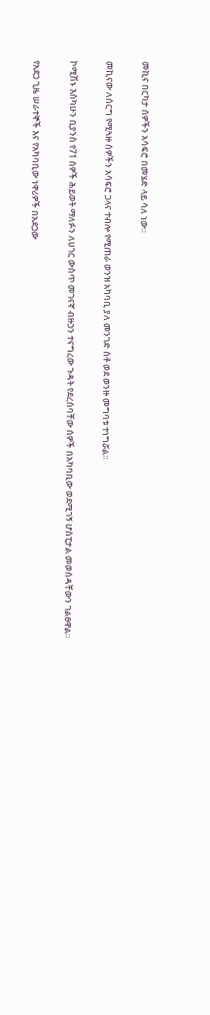መኪና በርካታ ሰዎችን አሳፍሮ በመሄድ ላይ ሳለ ነው።

መኪናው ለሰርግ የሚጓዙ ሰዎችን አሳፍሮ ጋላና ተብሎ የሚጠራ ወንዝ አካባቢ ያለ መንገድ ስቶ ወደ ወንዙ መግባቱ ተነግሯል።

ኮሚሽኑ እስካሁን ቢያንስ የ71 ሰዎች ሕይወት ማለፉን ለሀገር ውስጥ መገናኛ ብዙኃን ተናግረው ጉዳት የደረሰባቸው ሰዎች በአካባቢው ወደሚገኝ ሆስፒታል መወሰዳቸውን ገልፀዋል።

የአደጋ ጊዜ ሠራተኞች እና የአካባቢው ነዋሪዎች በአደጋው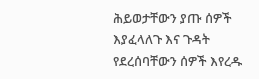ሕይወታቸውን ያጡ ሰዎች እያፈላለጉ እና ጉዳት የደረሰባቸውን ሰዎች እየረዱ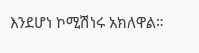እንደሆነ ኮሚሽነሩ አክለዋል።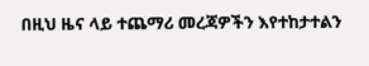በዚህ ዜና ላይ ተጨማሪ መረጃዎችን እየተከታተልን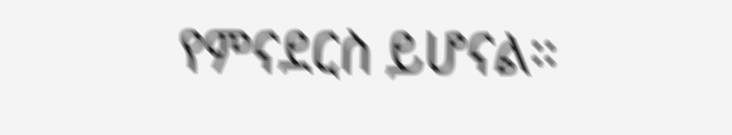የምናደርስ ይሆናል።